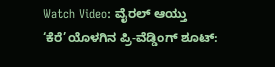Watch Video: ವೈರಲ್ ಆಯ್ತು ‘ಕೆರೆ’ಯೊಳಗಿನ ಪ್ರಿ-ವೆಡ್ಡಿಂಗ್ ಶೂಟ್: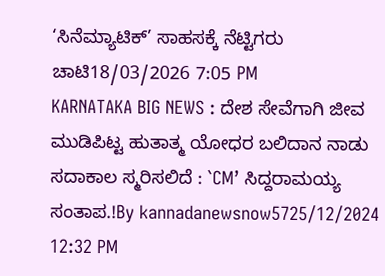‘ಸಿನೆಮ್ಯಾಟಿಕ್’ ಸಾಹಸಕ್ಕೆ ನೆಟ್ಟಿಗರು ಚಾಟಿ18/03/2026 7:05 PM
KARNATAKA BIG NEWS : ದೇಶ ಸೇವೆಗಾಗಿ ಜೀವ ಮುಡಿಪಿಟ್ಟ ಹುತಾತ್ಮ ಯೋಧರ ಬಲಿದಾನ ನಾಡು ಸದಾಕಾಲ ಸ್ಮರಿಸಲಿದೆ : `CM’ ಸಿದ್ದರಾಮಯ್ಯ ಸಂತಾಪ.!By kannadanewsnow5725/12/2024 12:32 PM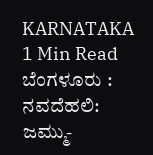KARNATAKA 1 Min Read ಬೆಂಗಳೂರು : ನವದೆಹಲಿ: ಜಮ್ಮು-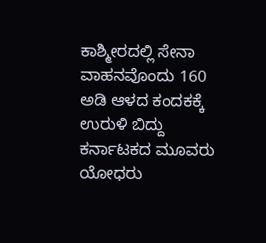ಕಾಶ್ಮೀರದಲ್ಲಿ ಸೇನಾ ವಾಹನವೊಂದು 160 ಅಡಿ ಆಳದ ಕಂದಕಕ್ಕೆ ಉರುಳಿ ಬಿದ್ದು ಕರ್ನಾಟಕದ ಮೂವರು ಯೋಧರು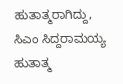ಹುತಾತ್ಮರಾಗಿದ್ದು, ಸಿಎಂ ಸಿದ್ದರಾಮಯ್ಯ ಹುತಾತ್ಮ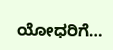ಯೋಧರಿಗೆ…